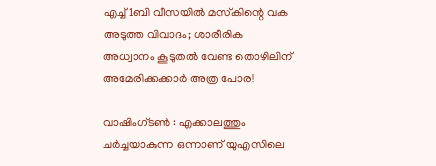എച്ച്1ബി വീസയില്‍ മസ്‌കിന്റെ വക അടുത്ത വിവാദം; ശാരീരിക അധ്വാനം കൂടുതല്‍ വേണ്ട തൊഴിലിന് അമേരിക്കക്കാര്‍ അത്ര പോര!

വാഷിംഗ്ടണ്‍ : എക്കാലത്തും ചര്‍ച്ചയാകുന്ന ഒന്നാണ് യുഎസിലെ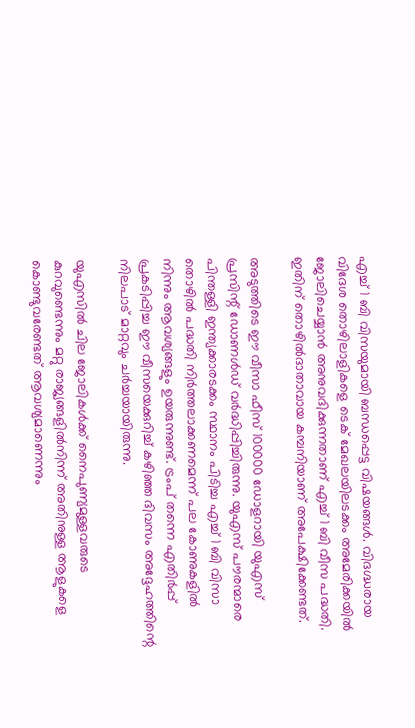എച്ച് 1 ബി വിസയുമായി ബന്ധപ്പെട്ട വിഷയങ്ങള്‍. വിദഗ്ദ്ധരായ വിദേശ തൊഴിലാളികളെ ടെക് മേഖലയിലടക്കം അമേരിക്കയില്‍ ജോലിചെയ്യാന്‍ അനുവദിക്കുന്നതാണ് എച്ച് 1 ബി വീസ പദ്ധതി. ഇതിന് തൊഴില്‍ദാതാവായ കമ്പനിയാണ് അപേക്ഷിക്കേണ്ടത്.

അടുത്തിടെ ഈ വീസാ ഫീസ് 100000 ഡോളറായി യുഎസ് പ്രസിന്റ് ഡോണള്‍ഡ് വര്‍ദ്ധിപ്പിച്ചിരുന്നു. യുഎസ് പൗരന്മാരെ പിന്തള്ളി ഇന്ത്യക്കാരടക്കം സ്ഥാനം പിടിച്ച എച്ച് 1 ബി വിസാ തൊഴില്‍ പദ്ധതി നിര്‍ത്തലാക്കണമെന്ന് പല കോണുകളില്‍ നിന്നും ആവശ്യങ്ങളും ഉയരുന്നുണ്ട്. ട്രംപ് തന്നെ എതിര്‍പ്പ് പ്രകടിപ്പിച്ച ഈ വീസയെക്കുറിച്ച് കഴിഞ്ഞ ദിവസം അദ്ദേഹത്തിന്റെ നിലപാട് മാറ്റവും ചര്‍ച്ചയായിരുന്നു.

യുഎസില്‍ ചില ജോലികള്‍ക്ക് നൈപുണ്യമുള്ളവരുടെ കുറവുണ്ടെന്നും മറ്റു രാജ്യങ്ങളില്‍നിന്ന് അതിനുള്ള ആളുകളെ കൊണ്ടുവരേണ്ടത് ആവശ്യമാണെന്നും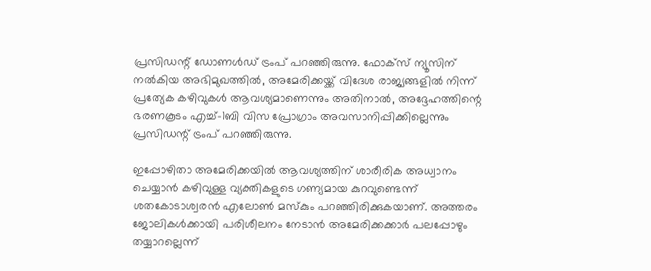പ്രസിഡന്റ് ഡോണള്‍ഡ് ട്രംപ് പറഞ്ഞിരുന്നു. ഫോക്‌സ് ന്യൂസിന് നല്‍കിയ അഭിമുഖത്തില്‍, അമേരിക്കയ്ക്ക് വിദേശ രാജ്യങ്ങളില്‍ നിന്ന് പ്രത്യേക കഴിവുകള്‍ ആവശ്യമാണെന്നും അതിനാല്‍, അദ്ദേഹത്തിന്റെ ഭരണകൂടം എച്ച്-1ബി വിസ പ്രോഗ്രാം അവസാനിപ്പിക്കില്ലെന്നും പ്രസിഡന്റ് ട്രംപ് പറഞ്ഞിരുന്നു.

ഇപ്പോഴിതാ അമേരിക്കയില്‍ ആവശ്യത്തിന് ശാരീരിക അധ്വാനം ചെയ്യാന്‍ കഴിവുള്ള വ്യക്തികളുടെ ഗണ്യമായ കുറവുണ്ടെന്ന് ശതകോടാശ്വരന്‍ എലോണ്‍ മസ്‌കും പറഞ്ഞിരിക്കുകയാണ്. അത്തരം ജോലികള്‍ക്കായി പരിശീലനം നേടാന്‍ അമേരിക്കക്കാര്‍ പലപ്പോഴും തയ്യാറല്ലെന്ന്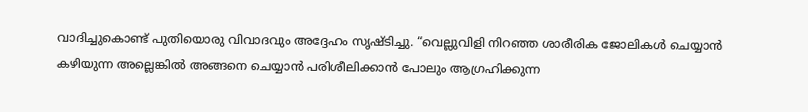വാദിച്ചുകൊണ്ട് പുതിയൊരു വിവാദവും അദ്ദേഹം സൃഷ്ടിച്ചു. “വെല്ലുവിളി നിറഞ്ഞ ശാരീരിക ജോലികൾ ചെയ്യാൻ കഴിയുന്ന അല്ലെങ്കിൽ അങ്ങനെ ചെയ്യാൻ പരിശീലിക്കാൻ പോലും ആഗ്രഹിക്കുന്ന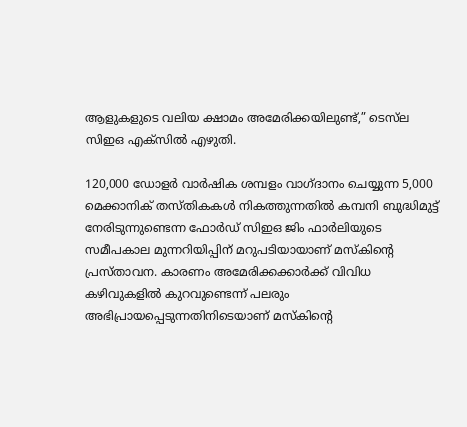ആളുകളുടെ വലിയ ക്ഷാമം അമേരിക്കയിലുണ്ട്,” ടെസ്‌ല സിഇഒ എക്‌സിൽ എഴുതി.

120,000 ഡോളര്‍ വാര്‍ഷിക ശമ്പളം വാഗ്ദാനം ചെയ്യുന്ന 5,000 മെക്കാനിക് തസ്തികകള്‍ നികത്തുന്നതില്‍ കമ്പനി ബുദ്ധിമുട്ട് നേരിടുന്നുണ്ടെന്ന ഫോര്‍ഡ് സിഇഒ ജിം ഫാര്‍ലിയുടെ സമീപകാല മുന്നറിയിപ്പിന് മറുപടിയായാണ് മസ്‌കിന്റെ പ്രസ്താവന. കാരണം അമേരിക്കക്കാര്‍ക്ക് വിവിധ കഴിവുകളില്‍ കുറവുണ്ടെന്ന് പലരും അഭിപ്രായപ്പെടുന്നതിനിടെയാണ് മസ്‌കിന്റെ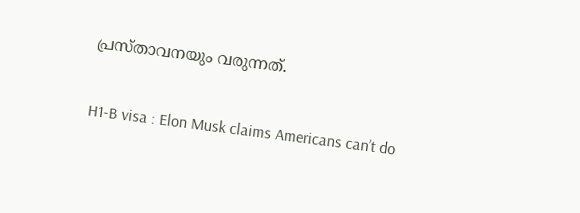പ്രസ്താവനയും വരുന്നത്.

H1-B visa : Elon Musk claims Americans can’t do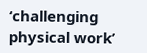‘challenging physical work’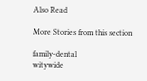Also Read

More Stories from this section

family-dental
witywide